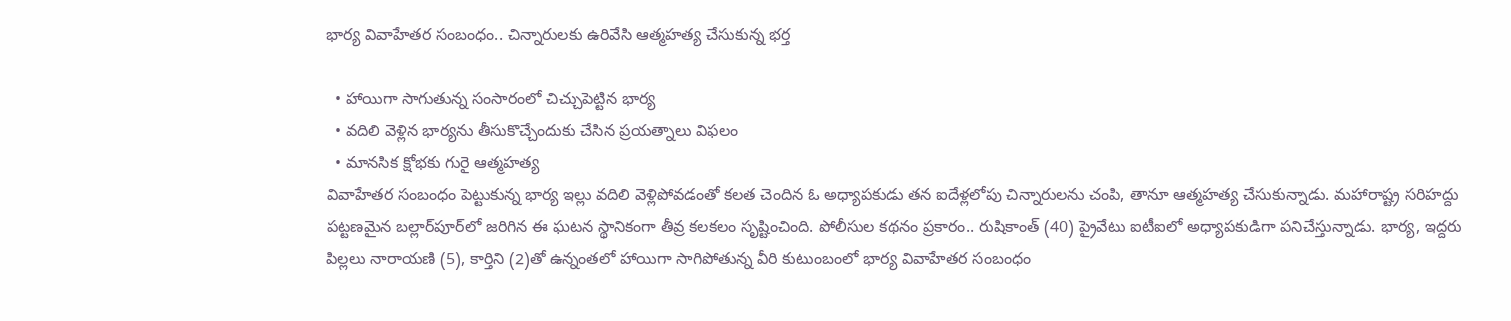భార్య వివాహేతర సంబంధం.. చిన్నారులకు ఉరివేసి ఆత్మహత్య చేసుకున్న భర్త

  • హాయిగా సాగుతున్న సంసారంలో చిచ్చుపెట్టిన భార్య
  • వదిలి వెళ్లిన భార్యను తీసుకొచ్చేందుకు చేసిన ప్రయత్నాలు విఫలం
  • మానసిక క్షోభకు గురై ఆత్మహత్య
వివాహేతర సంబంధం పెట్టుకున్న భార్య ఇల్లు వదిలి వెళ్లిపోవడంతో కలత చెందిన ఓ అధ్యాపకుడు తన ఐదేళ్లలోపు చిన్నారులను చంపి, తానూ ఆత్మహత్య చేసుకున్నాడు. మహారాష్ట్ర సరిహద్దు పట్టణమైన బల్లార్‌పూర్‌లో జరిగిన ఈ ఘటన స్థానికంగా తీవ్ర కలకలం సృష్టించింది. పోలీసుల కథనం ప్రకారం.. రుషికాంత్ (40) ప్రైవేటు ఐటీఐలో అధ్యాపకుడిగా పనిచేస్తున్నాడు. భార్య, ఇద్దరు పిల్లలు నారాయణి (5), కార్తిని (2)తో ఉన్నంతలో హాయిగా సాగిపోతున్న వీరి కుటుంబంలో భార్య వివాహేతర సంబంధం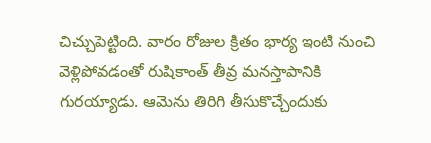చిచ్చుపెట్టింది. వారం రోజుల క్రితం భార్య ఇంటి నుంచి వెళ్లిపోవడంతో రుషికాంత్ తీవ్ర మనస్తాపానికి గురయ్యాడు. ఆమెను తిరిగి తీసుకొచ్చేందుకు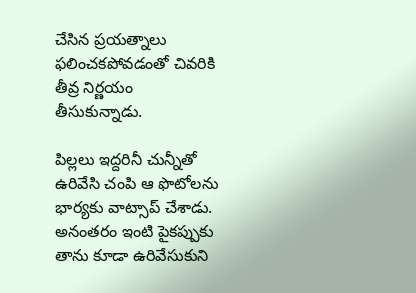చేసిన ప్రయత్నాలు ఫలించకపోవడంతో చివరికి తీవ్ర నిర్ణయం తీసుకున్నాడు.

పిల్లలు ఇద్దరినీ చున్నీతో ఉరివేసి చంపి ఆ ఫొటోలను భార్యకు వాట్సాప్ చేశాడు. అనంతరం ఇంటి పైకప్పుకు తాను కూడా ఉరివేసుకుని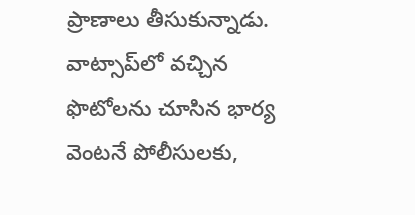ప్రాణాలు తీసుకున్నాడు. వాట్సాప్‌లో వచ్చిన ఫొటోలను చూసిన భార్య వెంటనే పోలీసులకు,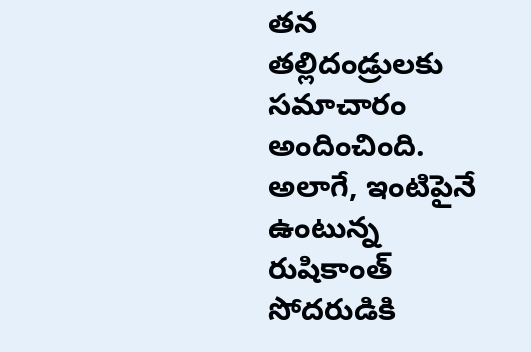తన తల్లిదండ్రులకు సమాచారం అందించింది. అలాగే, ఇంటిపైనే ఉంటున్న రుషికాంత్ సోదరుడికి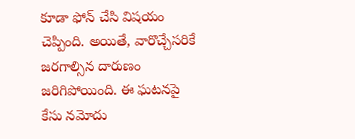కూడా ఫోన్ చేసి విషయం చెప్పింది. అయితే, వారొచ్చేసరికే జరగాల్సిన దారుణం జరిగిపోయింది. ఈ ఘటనపై కేసు నమోదు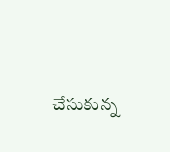చేసుకున్న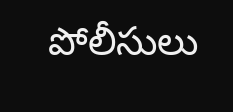పోలీసులు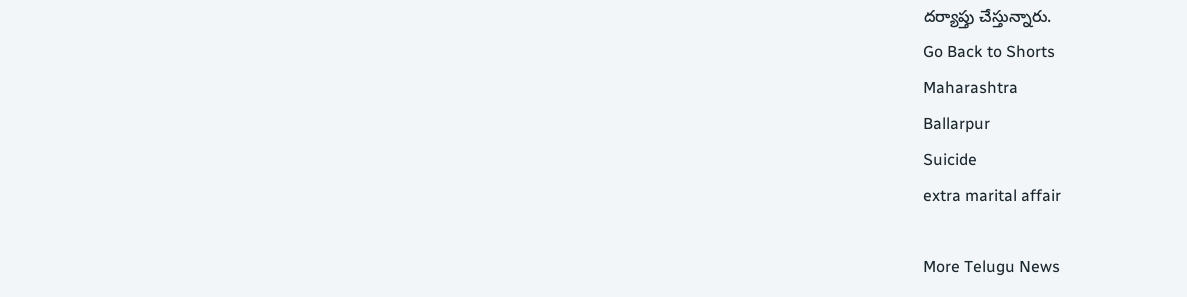దర్యాప్తు చేస్తున్నారు.
Go Back to Shorts
Maharashtra
Ballarpur
Suicide
extra marital affair

More Telugu News